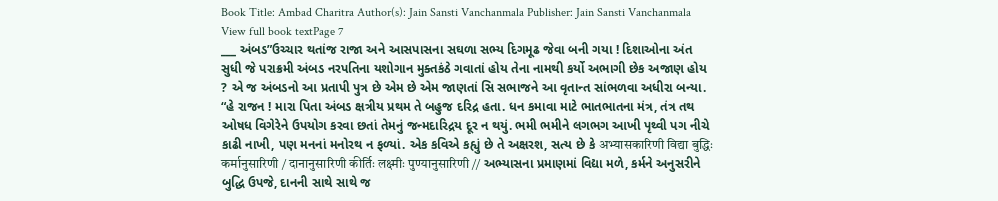Book Title: Ambad Charitra Author(s): Jain Sansti Vanchanmala Publisher: Jain Sansti Vanchanmala View full book textPage 7
___ અંબડ”ઉચ્ચાર થતાંજ રાજા અને આસપાસના સઘળા સભ્ય દિગમૂઢ જેવા બની ગયા ! દિશાઓના અંત સુધી જે પરાક્રમી અંબડ નરપતિના યશોગાન મુક્તકંઠે ગવાતાં હોય તેના નામથી કર્યો અભાગી છેક અજાણ હોય ? એ જ અંબડનો આ પ્રતાપી પુત્ર છે એમ છે એમ જાણતાં સિ સભાજને આ વૃતાન્ત સાંભળવા અધીરા બન્યા. “હે રાજન ! મારા પિતા અંબડ ક્ષત્રીય પ્રથમ તે બહુજ દરિદ્ર હતા. ધન કમાવા માટે ભાતભાતના મંત્ર, તંત્ર તથ ઓષધ વિગેરેને ઉપયોગ કરવા છતાં તેમનું જન્મદારિદ્રય દૂર ન થયું. ભમી ભમીને લગભગ આખી પૃથ્વી પગ નીચે કાઢી નાખી, પણ મનનાં મનોરથ ન ફળ્યાં. એક કવિએ કહ્યું છે તે અક્ષરશ, સત્ય છે કે अभ्यासकारिणी विद्या बुद्धिः कर्मानुसारिणी / दानानुसारिणी कीर्तिः लक्ष्मीः पुण्यानुसारिणी // અભ્યાસના પ્રમાણમાં વિદ્યા મળે, કર્મને અનુસરીને બુદ્ધિ ઉપજે, દાનની સાથે સાથે જ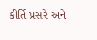કીર્તિ પ્રસરે અને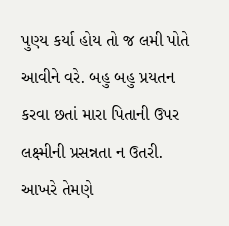પુણ્ય કર્યા હોય તો જ લમી પોતે આવીને વરે. બહુ બહુ પ્રયતન કરવા છતાં મારા પિતાની ઉપર લક્ષ્મીની પ્રસન્નતા ન ઉતરી. આખરે તેમણે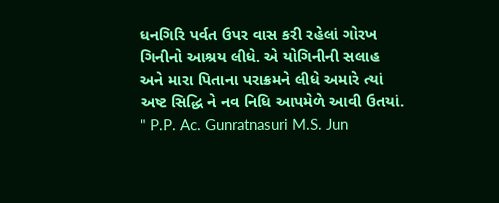ધનગિરિ પર્વત ઉપર વાસ કરી રહેલાં ગોરખ ગિનીનો આશ્રય લીધે. એ યોગિનીની સલાહ અને મારા પિતાના પરાક્રમને લીધે અમારે ત્યાં અષ્ટ સિદ્ધિ ને નવ નિધિ આપમેળે આવી ઉતયાં. " P.P. Ac. Gunratnasuri M.S. Jun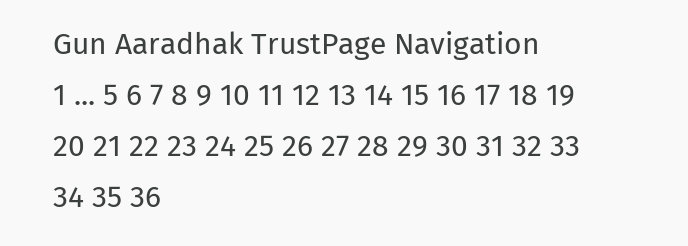Gun Aaradhak TrustPage Navigation
1 ... 5 6 7 8 9 10 11 12 13 14 15 16 17 18 19 20 21 22 23 24 25 26 27 28 29 30 31 32 33 34 35 36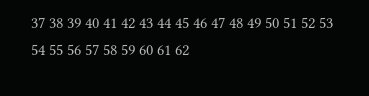37 38 39 40 41 42 43 44 45 46 47 48 49 50 51 52 53 54 55 56 57 58 59 60 61 62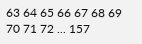63 64 65 66 67 68 69 70 71 72 ... 157